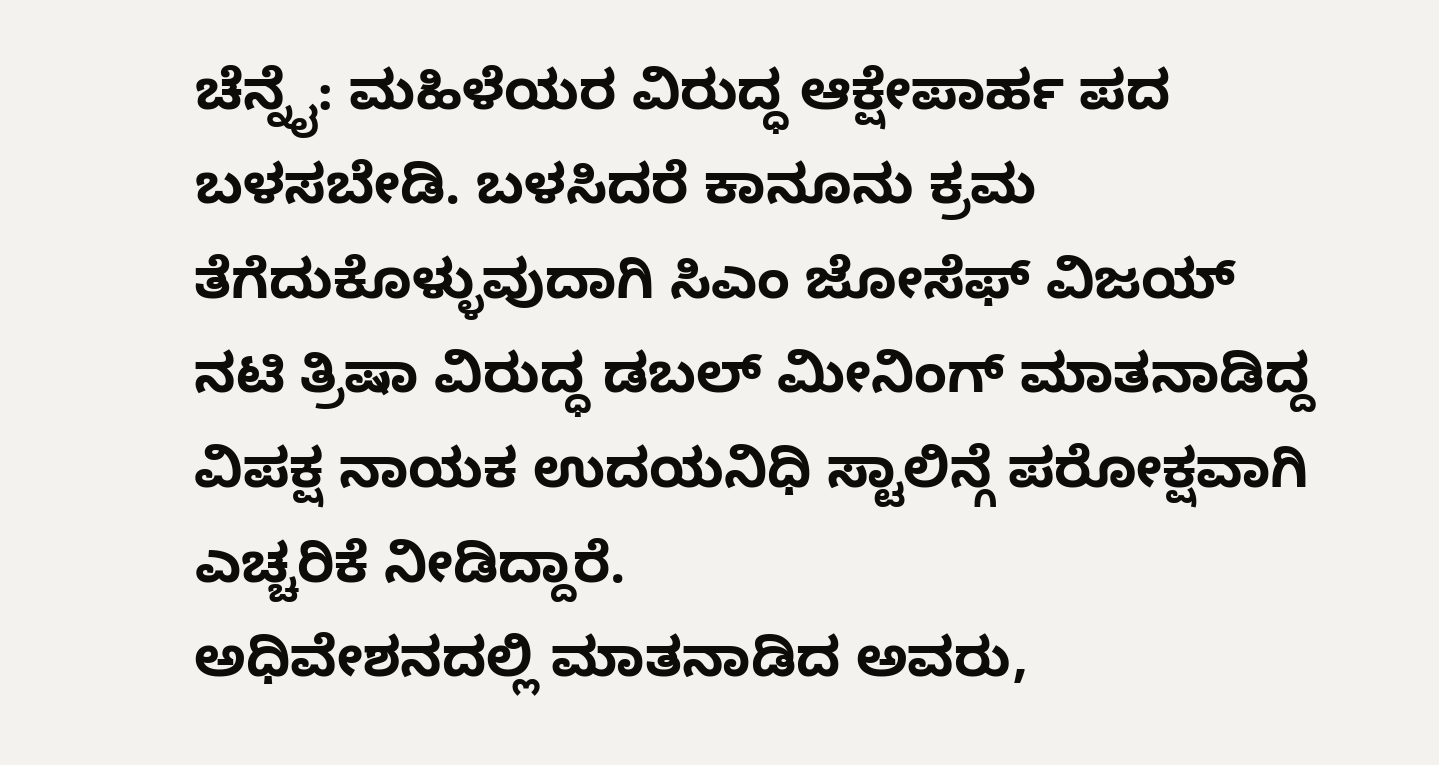ಚೆನ್ನೈ: ಮಹಿಳೆಯರ ವಿರುದ್ಧ ಆಕ್ಷೇಪಾರ್ಹ ಪದ ಬಳಸಬೇಡಿ. ಬಳಸಿದರೆ ಕಾನೂನು ಕ್ರಮ ತೆಗೆದುಕೊಳ್ಳುವುದಾಗಿ ಸಿಎಂ ಜೋಸೆಫ್ ವಿಜಯ್ ನಟಿ ತ್ರಿಷಾ ವಿರುದ್ಧ ಡಬಲ್ ಮೀನಿಂಗ್ ಮಾತನಾಡಿದ್ದ ವಿಪಕ್ಷ ನಾಯಕ ಉದಯನಿಧಿ ಸ್ಟಾಲಿನ್ಗೆ ಪರೋಕ್ಷವಾಗಿ ಎಚ್ಚರಿಕೆ ನೀಡಿದ್ದಾರೆ.
ಅಧಿವೇಶನದಲ್ಲಿ ಮಾತನಾಡಿದ ಅವರು,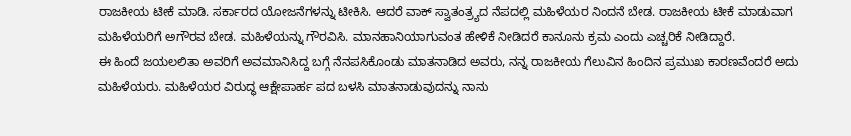ರಾಜಕೀಯ ಟೀಕೆ ಮಾಡಿ. ಸರ್ಕಾರದ ಯೋಜನೆಗಳನ್ನು ಟೀಕಿಸಿ. ಆದರೆ ವಾಕ್ ಸ್ವಾತಂತ್ರ್ಯದ ನೆಪದಲ್ಲಿ ಮಹಿಳೆಯರ ನಿಂದನೆ ಬೇಡ. ರಾಜಕೀಯ ಟೀಕೆ ಮಾಡುವಾಗ ಮಹಿಳೆಯರಿಗೆ ಅಗೌರವ ಬೇಡ. ಮಹಿಳೆಯನ್ನು ಗೌರವಿಸಿ. ಮಾನಹಾನಿಯಾಗುವಂತ ಹೇಳಿಕೆ ನೀಡಿದರೆ ಕಾನೂನು ಕ್ರಮ ಎಂದು ಎಚ್ಚರಿಕೆ ನೀಡಿದ್ದಾರೆ.
ಈ ಹಿಂದೆ ಜಯಲಲಿತಾ ಅವರಿಗೆ ಅವಮಾನಿಸಿದ್ದ ಬಗ್ಗೆ ನೆನಪಸಿಕೊಂಡು ಮಾತನಾಡಿದ ಅವರು, ನನ್ನ ರಾಜಕೀಯ ಗೆಲುವಿನ ಹಿಂದಿನ ಪ್ರಮುಖ ಕಾರಣವೆಂದರೆ ಅದು ಮಹಿಳೆಯರು. ಮಹಿಳೆಯರ ವಿರುದ್ಧ ಆಕ್ಷೇಪಾರ್ಹ ಪದ ಬಳಸಿ ಮಾತನಾಡುವುದನ್ನು ನಾನು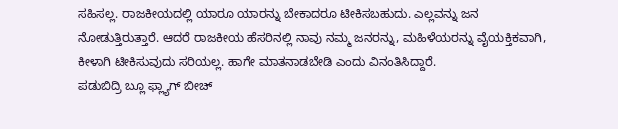ಸಹಿಸಲ್ಲ. ರಾಜಕೀಯದಲ್ಲಿ ಯಾರೂ ಯಾರನ್ನು ಬೇಕಾದರೂ ಟೀಕಿಸಬಹುದು. ಎಲ್ಲವನ್ನು ಜನ ನೋಡುತ್ತಿರುತ್ತಾರೆ. ಆದರೆ ರಾಜಕೀಯ ಹೆಸರಿನಲ್ಲಿ ನಾವು ನಮ್ಮ ಜನರನ್ನು, ಮಹಿಳೆಯರನ್ನು ವೈಯಕ್ತಿಕವಾಗಿ, ಕೀಳಾಗಿ ಟೀಕಿಸುವುದು ಸರಿಯಲ್ಲ. ಹಾಗೇ ಮಾತನಾಡಬೇಡಿ ಎಂದು ವಿನಂತಿಸಿದ್ದಾರೆ.
ಪಡುಬಿದ್ರಿ ಬ್ಲೂ ಫ್ಲ್ಯಾಗ್ ಬೀಚ್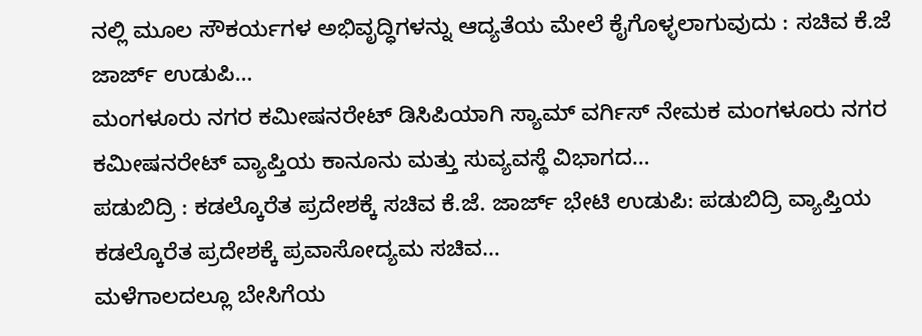ನಲ್ಲಿ ಮೂಲ ಸೌಕರ್ಯಗಳ ಅಭಿವೃದ್ಧಿಗಳನ್ನು ಆದ್ಯತೆಯ ಮೇಲೆ ಕೈಗೊಳ್ಳಲಾಗುವುದು : ಸಚಿವ ಕೆ.ಜೆ ಜಾರ್ಜ್ ಉಡುಪಿ…
ಮಂಗಳೂರು ನಗರ ಕಮೀಷನರೇಟ್ ಡಿಸಿಪಿಯಾಗಿ ಸ್ಯಾಮ್ ವರ್ಗಿಸ್ ನೇಮಕ ಮಂಗಳೂರು ನಗರ ಕಮೀಷನರೇಟ್ ವ್ಯಾಪ್ತಿಯ ಕಾನೂನು ಮತ್ತು ಸುವ್ಯವಸ್ಥೆ ವಿಭಾಗದ…
ಪಡುಬಿದ್ರಿ : ಕಡಲ್ಕೊರೆತ ಪ್ರದೇಶಕ್ಕೆ ಸಚಿವ ಕೆ.ಜೆ. ಜಾರ್ಜ್ ಭೇಟಿ ಉಡುಪಿ: ಪಡುಬಿದ್ರಿ ವ್ಯಾಪ್ತಿಯ ಕಡಲ್ಕೊರೆತ ಪ್ರದೇಶಕ್ಕೆ ಪ್ರವಾಸೋದ್ಯಮ ಸಚಿವ…
ಮಳೆಗಾಲದಲ್ಲೂ ಬೇಸಿಗೆಯ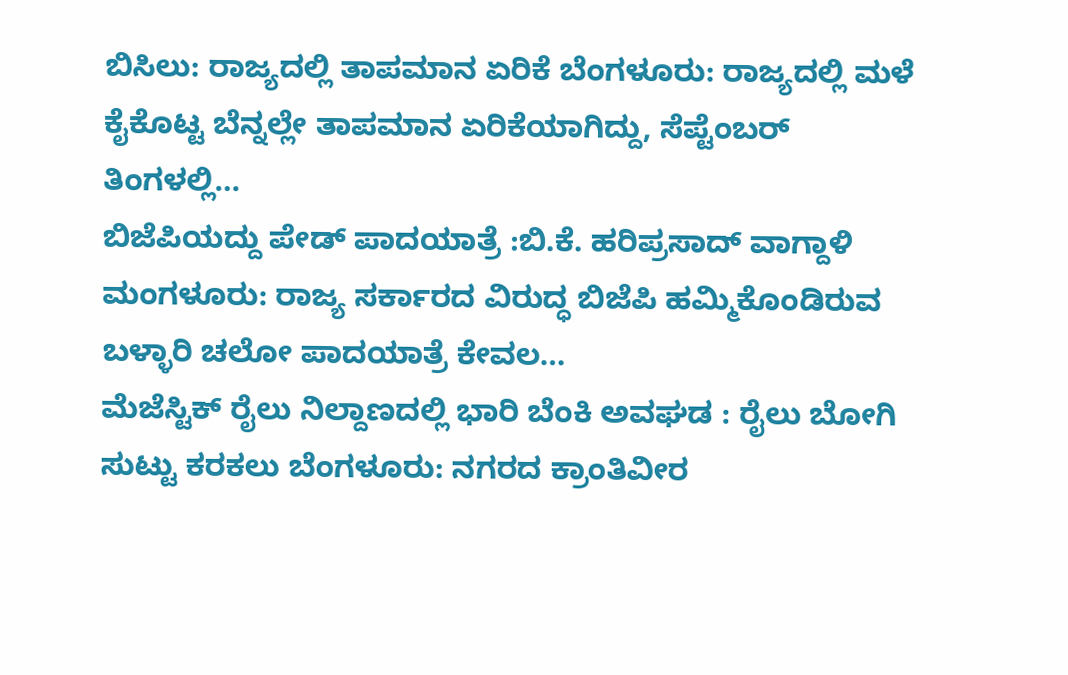ಬಿಸಿಲು: ರಾಜ್ಯದಲ್ಲಿ ತಾಪಮಾನ ಏರಿಕೆ ಬೆಂಗಳೂರು: ರಾಜ್ಯದಲ್ಲಿ ಮಳೆ ಕೈಕೊಟ್ಟ ಬೆನ್ನಲ್ಲೇ ತಾಪಮಾನ ಏರಿಕೆಯಾಗಿದ್ದು, ಸೆಪ್ಟೆಂಬರ್ ತಿಂಗಳಲ್ಲಿ…
ಬಿಜೆಪಿಯದ್ದು ಪೇಡ್ ಪಾದಯಾತ್ರೆ :ಬಿ.ಕೆ. ಹರಿಪ್ರಸಾದ್ ವಾಗ್ದಾಳಿ ಮಂಗಳೂರು: ರಾಜ್ಯ ಸರ್ಕಾರದ ವಿರುದ್ಧ ಬಿಜೆಪಿ ಹಮ್ಮಿಕೊಂಡಿರುವ ಬಳ್ಳಾರಿ ಚಲೋ ಪಾದಯಾತ್ರೆ ಕೇವಲ…
ಮೆಜೆಸ್ಟಿಕ್ ರೈಲು ನಿಲ್ದಾಣದಲ್ಲಿ ಭಾರಿ ಬೆಂಕಿ ಅವಘಡ : ರೈಲು ಬೋಗಿ ಸುಟ್ಟು ಕರಕಲು ಬೆಂಗಳೂರು: ನಗರದ ಕ್ರಾಂತಿವೀರ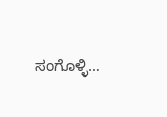ಸಂಗೊಳ್ಳಿ…